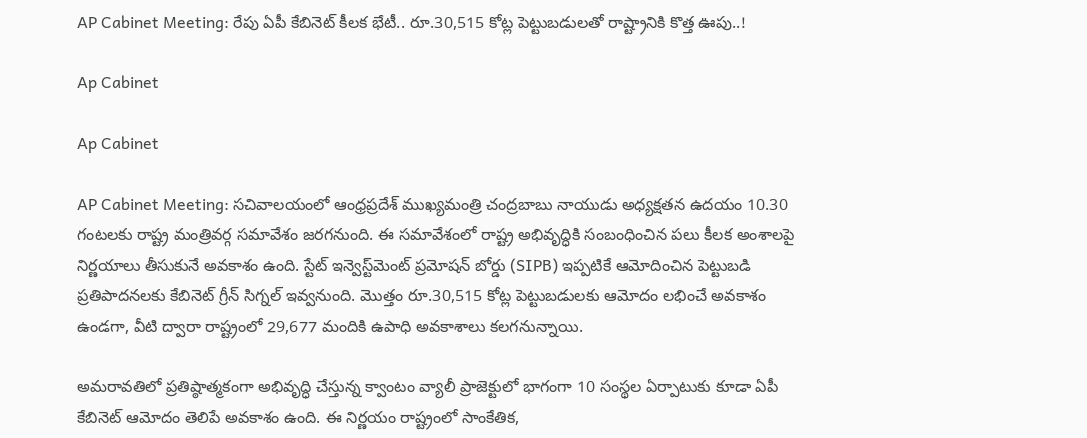AP Cabinet Meeting: రేపు ఏపీ కేబినెట్‌ కీలక భేటీ.. రూ.30,515 కోట్ల పెట్టుబడులతో రాష్ట్రానికి కొత్త ఊపు..!

Ap Cabinet

Ap Cabinet

AP Cabinet Meeting: సచివాలయంలో ఆంధ్రప్రదేశ్‌ ముఖ్యమంత్రి చంద్రబాబు నాయుడు అధ్యక్షతన ఉదయం 10.30 గంటలకు రాష్ట్ర మంత్రివర్గ సమావేశం జరగనుంది. ఈ సమావేశంలో రాష్ట్ర అభివృద్ధికి సంబంధించిన పలు కీలక అంశాలపై నిర్ణయాలు తీసుకునే అవకాశం ఉంది. స్టేట్ ఇన్వెస్ట్‌మెంట్ ప్రమోషన్ బోర్డు (SIPB) ఇప్పటికే ఆమోదించిన పెట్టుబడి ప్రతిపాదనలకు కేబినెట్‌ గ్రీన్ సిగ్నల్ ఇవ్వనుంది. మొత్తం రూ.30,515 కోట్ల పెట్టుబడులకు ఆమోదం లభించే అవకాశం ఉండగా, వీటి ద్వారా రాష్ట్రంలో 29,677 మందికి ఉపాధి అవకాశాలు కలగనున్నాయి.

అమరావతిలో ప్రతిష్ఠాత్మకంగా అభివృద్ధి చేస్తున్న క్వాంటం వ్యాలీ ప్రాజెక్టులో భాగంగా 10 సంస్థల ఏర్పాటుకు కూడా ఏపీ కేబినెట్‌ ఆమోదం తెలిపే అవకాశం ఉంది. ఈ నిర్ణయం రాష్ట్రంలో సాంకేతిక,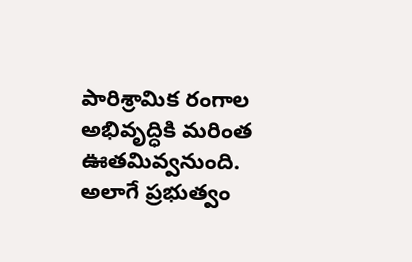పారిశ్రామిక రంగాల అభివృద్ధికి మరింత ఊతమివ్వనుంది. అలాగే ప్రభుత్వం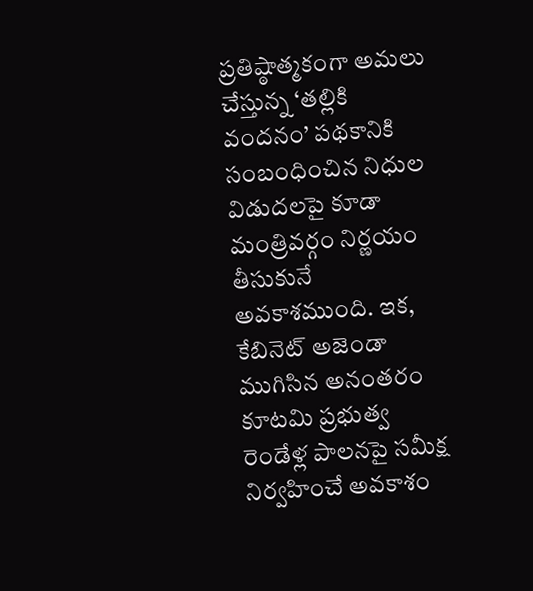ప్రతిష్ఠాత్మకంగా అమలు చేస్తున్న ‘తల్లికి వందనం’ పథకానికి సంబంధించిన నిధుల విడుదలపై కూడా మంత్రివర్గం నిర్ణయం తీసుకునే అవకాశముంది. ఇక, కేబినెట్‌ అజెండా ముగిసిన అనంతరం కూటమి ప్రభుత్వ రెండేళ్ల పాలనపై సమీక్ష నిర్వహించే అవకాశం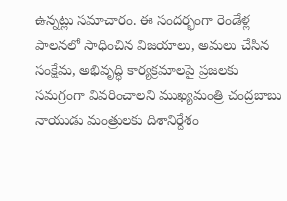ఉన్నట్లు సమాచారం. ఈ సందర్భంగా రెండేళ్ల పాలనలో సాధించిన విజయాలు, అమలు చేసిన సంక్షేమ, అభివృద్ధి కార్యక్రమాలపై ప్రజలకు సమగ్రంగా వివరించాలని ముఖ్యమంత్రి చంద్రబాబు నాయుడు మంత్రులకు దిశానిర్దేశం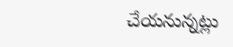చేయనున్నట్లు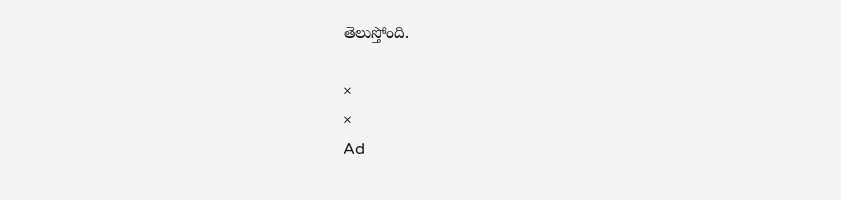తెలుస్తోంది.

×
×
Ad